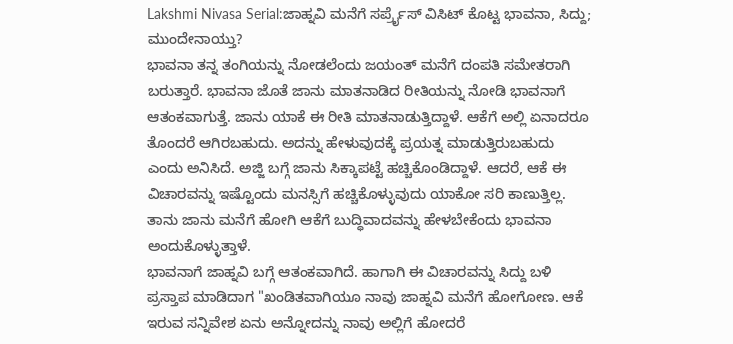Lakshmi Nivasa Serial:ಜಾಹ್ನವಿ ಮನೆಗೆ ಸರ್ಪ್ರೈಸ್ ವಿಸಿಟ್ ಕೊಟ್ಟ ಭಾವನಾ, ಸಿದ್ದು; ಮುಂದೇನಾಯ್ತು?
ಭಾವನಾ ತನ್ನ ತಂಗಿಯನ್ನು ನೋಡಲೆಂದು ಜಯಂತ್ ಮನೆಗೆ ದಂಪತಿ ಸಮೇತರಾಗಿ ಬರುತ್ತಾರೆ. ಭಾವನಾ ಜೊತೆ ಜಾನು ಮಾತನಾಡಿದ ರೀತಿಯನ್ನು ನೋಡಿ ಭಾವನಾಗೆ ಆತಂಕವಾಗುತ್ತೆ. ಜಾನು ಯಾಕೆ ಈ ರೀತಿ ಮಾತನಾಡುತ್ತಿದ್ದಾಳೆ. ಆಕೆಗೆ ಅಲ್ಲಿ ಏನಾದರೂ ತೊಂದರೆ ಆಗಿರಬಹುದು. ಅದನ್ನು ಹೇಳುವುದಕ್ಕೆ ಪ್ರಯತ್ನ ಮಾಡುತ್ತಿರುಬಹುದು ಎಂದು ಅನಿಸಿದೆ. ಅಜ್ಜಿ ಬಗ್ಗೆ ಜಾನು ಸಿಕ್ಕಾಪಟ್ಟೆ ಹಚ್ಚಿಕೊಂಡಿದ್ದಾಳೆ. ಆದರೆ, ಆಕೆ ಈ ವಿಚಾರವನ್ನು ಇಷ್ಟೊಂದು ಮನಸ್ಸಿಗೆ ಹಚ್ಚಿಕೊಳ್ಳುವುದು ಯಾಕೋ ಸರಿ ಕಾಣುತ್ತಿಲ್ಲ. ತಾನು ಜಾನು ಮನೆಗೆ ಹೋಗಿ ಆಕೆಗೆ ಬುದ್ಧಿವಾದವನ್ನು ಹೇಳಬೇಕೆಂದು ಭಾವನಾ ಅಂದುಕೊಳ್ಳುತ್ತಾಳೆ.
ಭಾವನಾಗೆ ಜಾಹ್ನವಿ ಬಗ್ಗೆ ಆತಂಕವಾಗಿದೆ. ಹಾಗಾಗಿ ಈ ವಿಚಾರವನ್ನು ಸಿದ್ದು ಬಳಿ ಪ್ರಸ್ತಾಪ ಮಾಡಿದಾಗ "ಖಂಡಿತವಾಗಿಯೂ ನಾವು ಜಾಹ್ನವಿ ಮನೆಗೆ ಹೋಗೋಣ. ಆಕೆ ಇರುವ ಸನ್ನಿವೇಶ ಏನು ಅನ್ನೋದನ್ನು ನಾವು ಅಲ್ಲಿಗೆ ಹೋದರೆ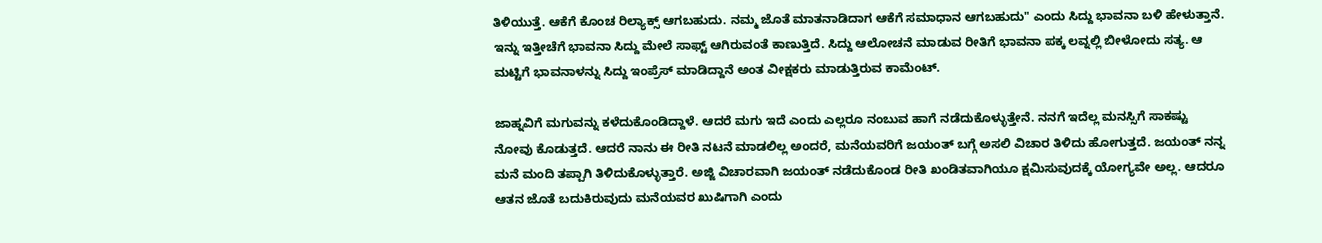ತಿಳಿಯುತ್ತೆ. ಆಕೆಗೆ ಕೊಂಚ ರಿಲ್ಯಾಕ್ಸ್ ಆಗಬಹುದು. ನಮ್ಮ ಜೊತೆ ಮಾತನಾಡಿದಾಗ ಆಕೆಗೆ ಸಮಾಧಾನ ಆಗಬಹುದು" ಎಂದು ಸಿದ್ದು ಭಾವನಾ ಬಳಿ ಹೇಳುತ್ತಾನೆ. ಇನ್ನು ಇತ್ತೀಚೆಗೆ ಭಾವನಾ ಸಿದ್ದು ಮೇಲೆ ಸಾಫ್ಟ್ ಆಗಿರುವಂತೆ ಕಾಣುತ್ತಿದೆ. ಸಿದ್ದು ಆಲೋಚನೆ ಮಾಡುವ ರೀತಿಗೆ ಭಾವನಾ ಪಕ್ಕ ಲವ್ನಲ್ಲಿ ಬೀಳೋದು ಸತ್ಯ. ಆ ಮಟ್ಟಿಗೆ ಭಾವನಾಳನ್ನು ಸಿದ್ದು ಇಂಪ್ರೆಸ್ ಮಾಡಿದ್ದಾನೆ ಅಂತ ವೀಕ್ಷಕರು ಮಾಡುತ್ತಿರುವ ಕಾಮೆಂಟ್.

ಜಾಹ್ನವಿಗೆ ಮಗುವನ್ನು ಕಳೆದುಕೊಂಡಿದ್ದಾಳೆ. ಆದರೆ ಮಗು ಇದೆ ಎಂದು ಎಲ್ಲರೂ ನಂಬುವ ಹಾಗೆ ನಡೆದುಕೊಳ್ಳುತ್ತೇನೆ. ನನಗೆ ಇದೆಲ್ಲ ಮನಸ್ಸಿಗೆ ಸಾಕಷ್ಟು ನೋವು ಕೊಡುತ್ತದೆ. ಆದರೆ ನಾನು ಈ ರೀತಿ ನಟನೆ ಮಾಡಲಿಲ್ಲ ಅಂದರೆ, ಮನೆಯವರಿಗೆ ಜಯಂತ್ ಬಗ್ಗೆ ಅಸಲಿ ವಿಚಾರ ತಿಳಿದು ಹೋಗುತ್ತದೆ. ಜಯಂತ್ ನನ್ನ ಮನೆ ಮಂದಿ ತಪ್ಪಾಗಿ ತಿಳಿದುಕೊಳ್ಳುತ್ತಾರೆ. ಅಜ್ಜಿ ವಿಚಾರವಾಗಿ ಜಯಂತ್ ನಡೆದುಕೊಂಡ ರೀತಿ ಖಂಡಿತವಾಗಿಯೂ ಕ್ಷಮಿಸುವುದಕ್ಕೆ ಯೋಗ್ಯವೇ ಅಲ್ಲ. ಆದರೂ ಆತನ ಜೊತೆ ಬದುಕಿರುವುದು ಮನೆಯವರ ಖುಷಿಗಾಗಿ ಎಂದು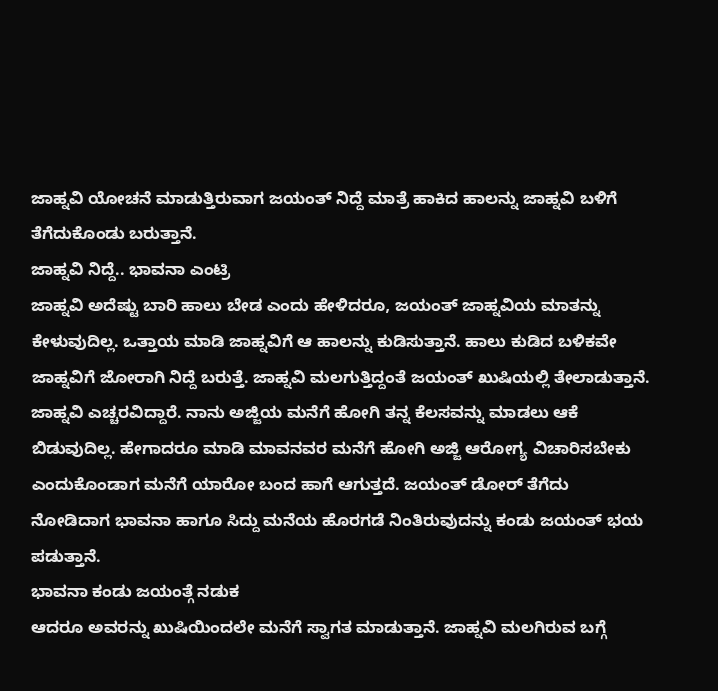ಜಾಹ್ನವಿ ಯೋಚನೆ ಮಾಡುತ್ತಿರುವಾಗ ಜಯಂತ್ ನಿದ್ದೆ ಮಾತ್ರೆ ಹಾಕಿದ ಹಾಲನ್ನು ಜಾಹ್ನವಿ ಬಳಿಗೆ ತೆಗೆದುಕೊಂಡು ಬರುತ್ತಾನೆ.
ಜಾಹ್ನವಿ ನಿದ್ದೆ.. ಭಾವನಾ ಎಂಟ್ರಿ
ಜಾಹ್ನವಿ ಅದೆಷ್ಟು ಬಾರಿ ಹಾಲು ಬೇಡ ಎಂದು ಹೇಳಿದರೂ, ಜಯಂತ್ ಜಾಹ್ನವಿಯ ಮಾತನ್ನು ಕೇಳುವುದಿಲ್ಲ. ಒತ್ತಾಯ ಮಾಡಿ ಜಾಹ್ನವಿಗೆ ಆ ಹಾಲನ್ನು ಕುಡಿಸುತ್ತಾನೆ. ಹಾಲು ಕುಡಿದ ಬಳಿಕವೇ ಜಾಹ್ನವಿಗೆ ಜೋರಾಗಿ ನಿದ್ದೆ ಬರುತ್ತೆ. ಜಾಹ್ನವಿ ಮಲಗುತ್ತಿದ್ದಂತೆ ಜಯಂತ್ ಖುಷಿಯಲ್ಲಿ ತೇಲಾಡುತ್ತಾನೆ. ಜಾಹ್ನವಿ ಎಚ್ಚರವಿದ್ದಾರೆ. ನಾನು ಅಜ್ಜಿಯ ಮನೆಗೆ ಹೋಗಿ ತನ್ನ ಕೆಲಸವನ್ನು ಮಾಡಲು ಆಕೆ ಬಿಡುವುದಿಲ್ಲ. ಹೇಗಾದರೂ ಮಾಡಿ ಮಾವನವರ ಮನೆಗೆ ಹೋಗಿ ಅಜ್ಜಿ ಆರೋಗ್ಯ ವಿಚಾರಿಸಬೇಕು ಎಂದುಕೊಂಡಾಗ ಮನೆಗೆ ಯಾರೋ ಬಂದ ಹಾಗೆ ಆಗುತ್ತದೆ. ಜಯಂತ್ ಡೋರ್ ತೆಗೆದು ನೋಡಿದಾಗ ಭಾವನಾ ಹಾಗೂ ಸಿದ್ದು ಮನೆಯ ಹೊರಗಡೆ ನಿಂತಿರುವುದನ್ನು ಕಂಡು ಜಯಂತ್ ಭಯ ಪಡುತ್ತಾನೆ.
ಭಾವನಾ ಕಂಡು ಜಯಂತ್ಗೆ ನಡುಕ
ಆದರೂ ಅವರನ್ನು ಖುಷಿಯಿಂದಲೇ ಮನೆಗೆ ಸ್ವಾಗತ ಮಾಡುತ್ತಾನೆ. ಜಾಹ್ನವಿ ಮಲಗಿರುವ ಬಗ್ಗೆ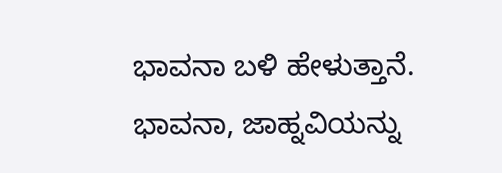ಭಾವನಾ ಬಳಿ ಹೇಳುತ್ತಾನೆ. ಭಾವನಾ, ಜಾಹ್ನವಿಯನ್ನು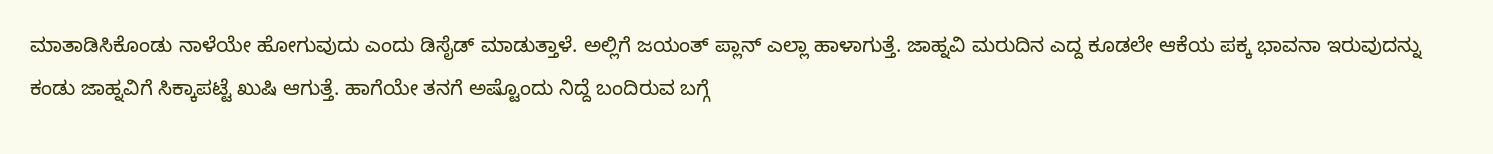ಮಾತಾಡಿಸಿಕೊಂಡು ನಾಳೆಯೇ ಹೋಗುವುದು ಎಂದು ಡಿಸೈಡ್ ಮಾಡುತ್ತಾಳೆ. ಅಲ್ಲಿಗೆ ಜಯಂತ್ ಪ್ಲಾನ್ ಎಲ್ಲಾ ಹಾಳಾಗುತ್ತೆ. ಜಾಹ್ನವಿ ಮರುದಿನ ಎದ್ದ ಕೂಡಲೇ ಆಕೆಯ ಪಕ್ಕ ಭಾವನಾ ಇರುವುದನ್ನು ಕಂಡು ಜಾಹ್ನವಿಗೆ ಸಿಕ್ಕಾಪಟ್ಟೆ ಖುಷಿ ಆಗುತ್ತೆ. ಹಾಗೆಯೇ ತನಗೆ ಅಷ್ಟೊಂದು ನಿದ್ದೆ ಬಂದಿರುವ ಬಗ್ಗೆ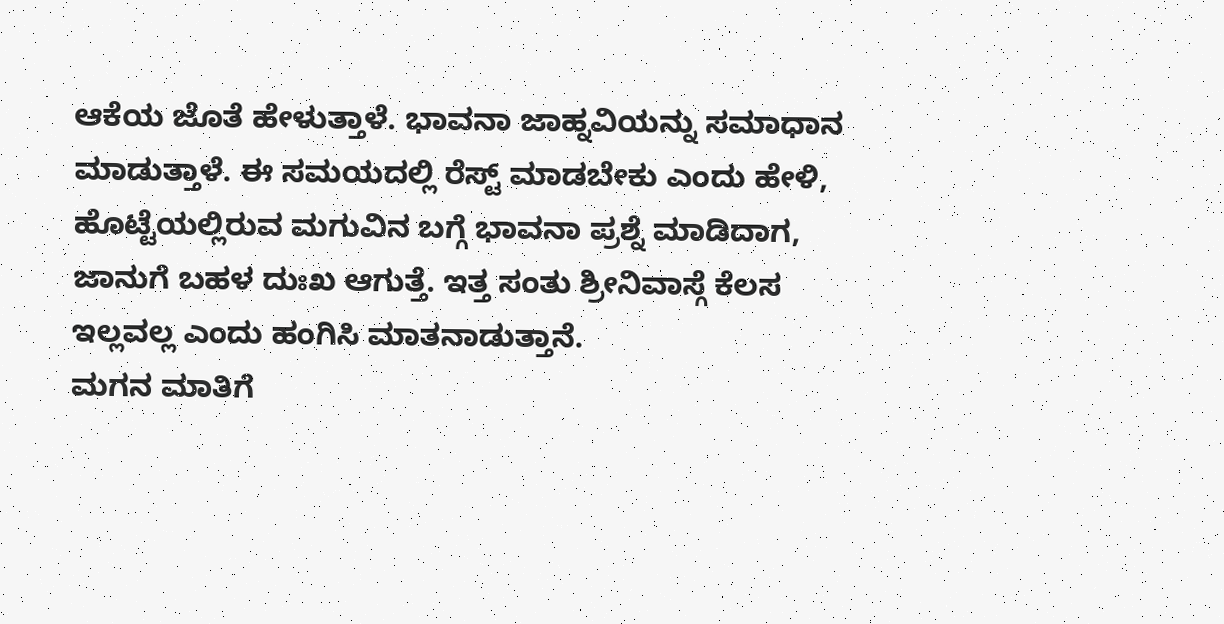ಆಕೆಯ ಜೊತೆ ಹೇಳುತ್ತಾಳೆ. ಭಾವನಾ ಜಾಹ್ನವಿಯನ್ನು ಸಮಾಧಾನ ಮಾಡುತ್ತಾಳೆ. ಈ ಸಮಯದಲ್ಲಿ ರೆಸ್ಟ್ ಮಾಡಬೇಕು ಎಂದು ಹೇಳಿ, ಹೊಟ್ಟೆಯಲ್ಲಿರುವ ಮಗುವಿನ ಬಗ್ಗೆ ಭಾವನಾ ಪ್ರಶ್ನೆ ಮಾಡಿದಾಗ, ಜಾನುಗೆ ಬಹಳ ದುಃಖ ಆಗುತ್ತೆ. ಇತ್ತ ಸಂತು ಶ್ರೀನಿವಾಸ್ಗೆ ಕೆಲಸ ಇಲ್ಲವಲ್ಲ ಎಂದು ಹಂಗಿಸಿ ಮಾತನಾಡುತ್ತಾನೆ.
ಮಗನ ಮಾತಿಗೆ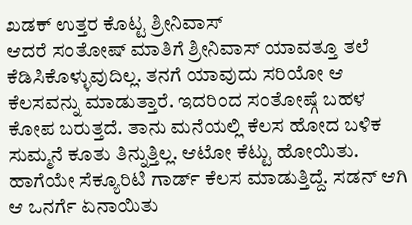ಖಡಕ್ ಉತ್ತರ ಕೊಟ್ಟ ಶ್ರೀನಿವಾಸ್
ಆದರೆ ಸಂತೋಷ್ ಮಾತಿಗೆ ಶ್ರೀನಿವಾಸ್ ಯಾವತ್ತೂ ತಲೆ ಕೆಡಿಸಿಕೊಳ್ಳುವುದಿಲ್ಲ. ತನಗೆ ಯಾವುದು ಸರಿಯೋ ಆ ಕೆಲಸವನ್ನು ಮಾಡುತ್ತಾರೆ. ಇದರಿಂದ ಸಂತೋಷ್ಗೆ ಬಹಳ ಕೋಪ ಬರುತ್ತದೆ. ತಾನು ಮನೆಯಲ್ಲಿ ಕೆಲಸ ಹೋದ ಬಳಿಕ ಸುಮ್ಮನೆ ಕೂತು ತಿನ್ನುತ್ತಿಲ್ಲ. ಆಟೋ ಕೆಟ್ಟು ಹೋಯಿತು. ಹಾಗೆಯೇ ಸೆಕ್ಯೂರಿಟಿ ಗಾರ್ಡ್ ಕೆಲಸ ಮಾಡುತ್ತಿದ್ದೆ. ಸಡನ್ ಆಗಿ ಆ ಒನರ್ಗೆ ಏನಾಯಿತು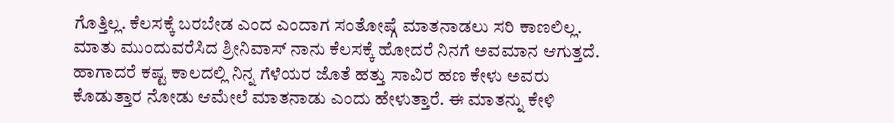ಗೊತ್ತಿಲ್ಲ. ಕೆಲಸಕ್ಕೆ ಬರಬೇಡ ಎಂದ ಎಂದಾಗ ಸಂತೋಷ್ಗೆ ಮಾತನಾಡಲು ಸರಿ ಕಾಣಲಿಲ್ಲ. ಮಾತು ಮುಂದುವರೆಸಿದ ಶ್ರೀನಿವಾಸ್ ನಾನು ಕೆಲಸಕ್ಕೆ ಹೋದರೆ ನಿನಗೆ ಅವಮಾನ ಆಗುತ್ತದೆ. ಹಾಗಾದರೆ ಕಷ್ಟ ಕಾಲದಲ್ಲಿ ನಿನ್ನ ಗೆಳೆಯರ ಜೊತೆ ಹತ್ತು ಸಾವಿರ ಹಣ ಕೇಳು ಅವರು ಕೊಡುತ್ತಾರ ನೋಡು ಆಮೇಲೆ ಮಾತನಾಡು ಎಂದು ಹೇಳುತ್ತಾರೆ. ಈ ಮಾತನ್ನು ಕೇಳಿ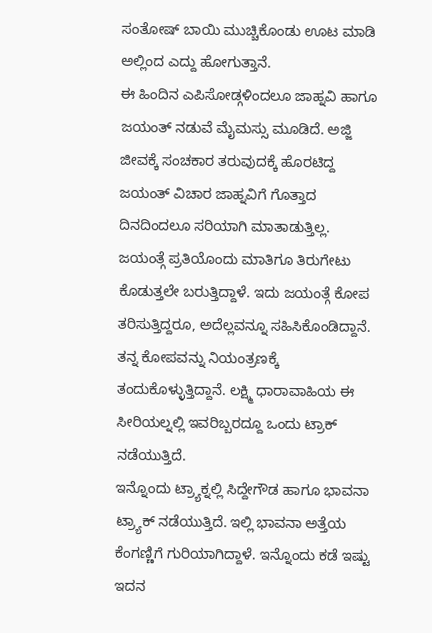ಸಂತೋಷ್ ಬಾಯಿ ಮುಚ್ಚಿಕೊಂಡು ಊಟ ಮಾಡಿ ಅಲ್ಲಿಂದ ಎದ್ದು ಹೋಗುತ್ತಾನೆ.
ಈ ಹಿಂದಿನ ಎಪಿಸೋಡ್ಗಳಿಂದಲೂ ಜಾಹ್ನವಿ ಹಾಗೂ ಜಯಂತ್ ನಡುವೆ ಮೈಮಸ್ಸು ಮೂಡಿದೆ. ಅಜ್ಜಿ ಜೀವಕ್ಕೆ ಸಂಚಕಾರ ತರುವುದಕ್ಕೆ ಹೊರಟಿದ್ದ ಜಯಂತ್ ವಿಚಾರ ಜಾಹ್ನವಿಗೆ ಗೊತ್ತಾದ ದಿನದಿಂದಲೂ ಸರಿಯಾಗಿ ಮಾತಾಡುತ್ತಿಲ್ಲ. ಜಯಂತ್ಗೆ ಪ್ರತಿಯೊಂದು ಮಾತಿಗೂ ತಿರುಗೇಟು ಕೊಡುತ್ತಲೇ ಬರುತ್ತಿದ್ದಾಳೆ. ಇದು ಜಯಂತ್ಗೆ ಕೋಪ ತರಿಸುತ್ತಿದ್ದರೂ, ಅದೆಲ್ಲವನ್ನೂ ಸಹಿಸಿಕೊಂಡಿದ್ದಾನೆ. ತನ್ನ ಕೋಪವನ್ನು ನಿಯಂತ್ರಣಕ್ಕೆ ತಂದುಕೊಳ್ಳುತ್ತಿದ್ದಾನೆ. ಲಕ್ಷ್ಮಿ ಧಾರಾವಾಹಿಯ ಈ ಸೀರಿಯಲ್ನಲ್ಲಿ ಇವರಿಬ್ಬರದ್ದೂ ಒಂದು ಟ್ರಾಕ್ ನಡೆಯುತ್ತಿದೆ.
ಇನ್ನೊಂದು ಟ್ರ್ಯಾಕ್ನಲ್ಲಿ ಸಿದ್ದೇಗೌಡ ಹಾಗೂ ಭಾವನಾ ಟ್ರ್ಯಾಕ್ ನಡೆಯುತ್ತಿದೆ. ಇಲ್ಲಿ ಭಾವನಾ ಅತ್ತೆಯ ಕೆಂಗಣ್ಣಿಗೆ ಗುರಿಯಾಗಿದ್ದಾಳೆ. ಇನ್ನೊಂದು ಕಡೆ ಇಷ್ಟು ಇದನ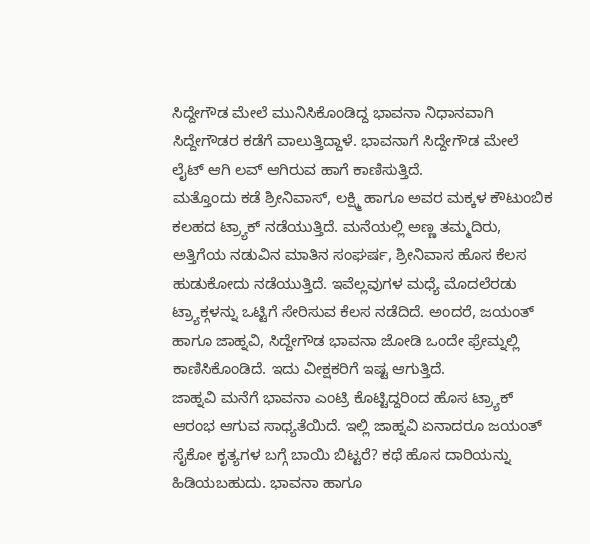ಸಿದ್ದೇಗೌಡ ಮೇಲೆ ಮುನಿಸಿಕೊಂಡಿದ್ದ ಭಾವನಾ ನಿಧಾನವಾಗಿ ಸಿದ್ದೇಗೌಡರ ಕಡೆಗೆ ವಾಲುತ್ತಿದ್ದಾಳೆ. ಭಾವನಾಗೆ ಸಿದ್ದೇಗೌಡ ಮೇಲೆ ಲೈಟ್ ಆಗಿ ಲವ್ ಆಗಿರುವ ಹಾಗೆ ಕಾಣಿಸುತ್ತಿದೆ.
ಮತ್ತೊಂದು ಕಡೆ ಶ್ರೀನಿವಾಸ್, ಲಕ್ಷ್ಮಿ ಹಾಗೂ ಅವರ ಮಕ್ಕಳ ಕೌಟುಂಬಿಕ ಕಲಹದ ಟ್ರ್ಯಾಕ್ ನಡೆಯುತ್ತಿದೆ. ಮನೆಯಲ್ಲಿ ಅಣ್ಣ ತಮ್ಮದಿರು, ಅತ್ತಿಗೆಯ ನಡುವಿನ ಮಾತಿನ ಸಂಘರ್ಷ, ಶ್ರೀನಿವಾಸ ಹೊಸ ಕೆಲಸ ಹುಡುಕೋದು ನಡೆಯುತ್ತಿದೆ. ಇವೆಲ್ಲವುಗಳ ಮಧ್ಯೆ ಮೊದಲೆರಡು ಟ್ರ್ಯಾಕ್ಗಳನ್ನು ಒಟ್ಟಿಗೆ ಸೇರಿಸುವ ಕೆಲಸ ನಡೆದಿದೆ. ಅಂದರೆ, ಜಯಂತ್ ಹಾಗೂ ಜಾಹ್ನವಿ, ಸಿದ್ದೇಗೌಡ ಭಾವನಾ ಜೋಡಿ ಒಂದೇ ಫ್ರೇಮ್ನಲ್ಲಿ ಕಾಣಿಸಿಕೊಂಡಿದೆ. ಇದು ವೀಕ್ಷಕರಿಗೆ ಇಷ್ಟ ಆಗುತ್ತಿದೆ.
ಜಾಹ್ನವಿ ಮನೆಗೆ ಭಾವನಾ ಎಂಟ್ರಿ ಕೊಟ್ಟಿದ್ದರಿಂದ ಹೊಸ ಟ್ರ್ಯಾಕ್ ಆರಂಭ ಆಗುವ ಸಾಧ್ಯತೆಯಿದೆ. ಇಲ್ಲಿ ಜಾಹ್ನವಿ ಏನಾದರೂ ಜಯಂತ್ ಸೈಕೋ ಕೃತ್ಯಗಳ ಬಗ್ಗೆ ಬಾಯಿ ಬಿಟ್ಟರೆ? ಕಥೆ ಹೊಸ ದಾರಿಯನ್ನು ಹಿಡಿಯಬಹುದು. ಭಾವನಾ ಹಾಗೂ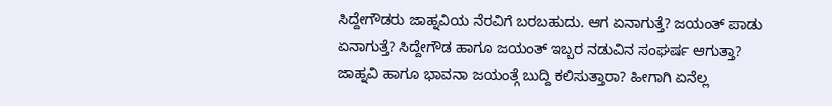ಸಿದ್ದೇಗೌಡರು ಜಾಹ್ನವಿಯ ನೆರವಿಗೆ ಬರಬಹುದು. ಆಗ ಏನಾಗುತ್ತೆ? ಜಯಂತ್ ಪಾಡು ಏನಾಗುತ್ತೆ? ಸಿದ್ದೇಗೌಡ ಹಾಗೂ ಜಯಂತ್ ಇಬ್ಬರ ನಡುವಿನ ಸಂಘರ್ಷ ಆಗುತ್ತಾ? ಜಾಹ್ನವಿ ಹಾಗೂ ಭಾವನಾ ಜಯಂತ್ಗೆ ಬುದ್ದಿ ಕಲಿಸುತ್ತಾರಾ? ಹೀಗಾಗಿ ಏನೆಲ್ಲ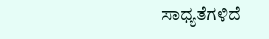ಸಾಧ್ಯತೆಗಳಿದೆ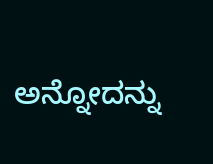ಅನ್ನೋದನ್ನು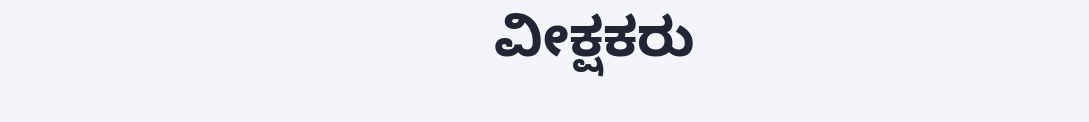ವೀಕ್ಷಕರು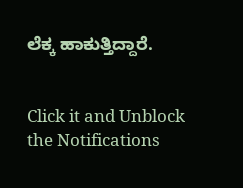ಲೆಕ್ಕ ಹಾಕುತ್ತಿದ್ದಾರೆ.


Click it and Unblock the Notifications